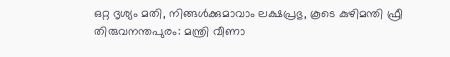ഒറ്റ ദൃശ്യം മതി, നിങ്ങൾക്കുമാവാം ലക്ഷപ്രഭു, കൂടെ കുഴിമന്തി ഫ്രീ
തിരുവനന്തപുരം: മന്ത്രി വീണാ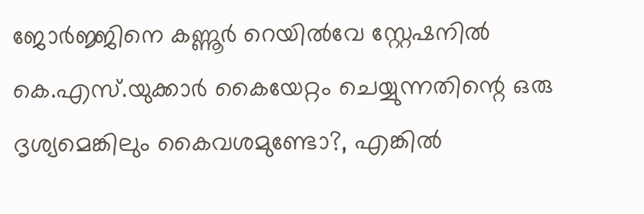ജോർജ്ജിനെ കണ്ണൂർ റെയിൽവേ സ്റ്റേഷനിൽ കെ.എസ്.യുക്കാർ കൈയേറ്റം ചെയ്യുന്നതിന്റെ ഒരു ദൃശ്യമെങ്കിലും കൈവശമുണ്ടോ?, എങ്കിൽ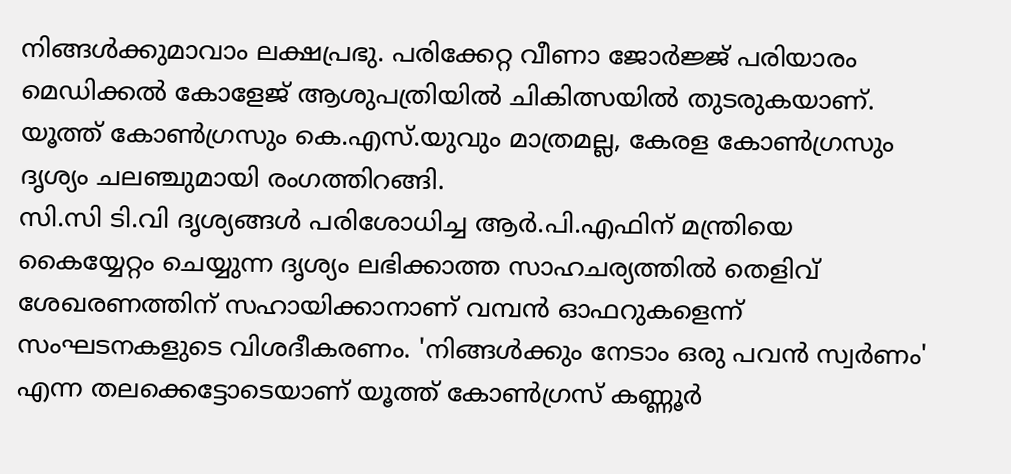നിങ്ങൾക്കുമാവാം ലക്ഷപ്രഭു. പരിക്കേറ്റ വീണാ ജോർജ്ജ് പരിയാരം മെഡിക്കൽ കോളേജ് ആശുപത്രിയിൽ ചികിത്സയിൽ തുടരുകയാണ്.
യൂത്ത് കോൺഗ്രസും കെ.എസ്.യുവും മാത്രമല്ല, കേരള കോൺഗ്രസും ദൃശ്യം ചലഞ്ചുമായി രംഗത്തിറങ്ങി.
സി.സി ടി.വി ദൃശ്യങ്ങൾ പരിശോധിച്ച ആർ.പി.എഫിന് മന്ത്രിയെ കൈയ്യേറ്റം ചെയ്യുന്ന ദൃശ്യം ലഭിക്കാത്ത സാഹചര്യത്തിൽ തെളിവ് ശേഖരണത്തിന് സഹായിക്കാനാണ് വമ്പൻ ഓഫറുകളെന്ന് സംഘടനകളുടെ വിശദീകരണം. 'നിങ്ങൾക്കും നേടാം ഒരു പവൻ സ്വർണം' എന്ന തലക്കെട്ടോടെയാണ് യൂത്ത് കോൺഗ്രസ് കണ്ണൂർ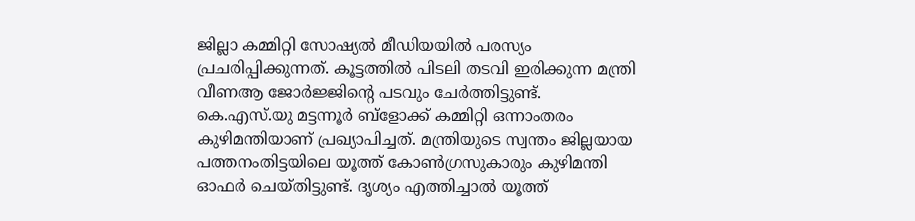ജില്ലാ കമ്മിറ്റി സോഷ്യൽ മീഡിയയിൽ പരസ്യം പ്രചരിപ്പിക്കുന്നത്. കൂട്ടത്തിൽ പിടലി തടവി ഇരിക്കുന്ന മന്ത്രി വീണആ ജോർജ്ജിന്റെ പടവും ചേർത്തിട്ടുണ്ട്.
കെ.എസ്.യു മട്ടന്നൂർ ബ്ളോക്ക് കമ്മിറ്റി ഒന്നാംതരം കുഴിമന്തിയാണ് പ്രഖ്യാപിച്ചത്. മന്ത്രിയുടെ സ്വന്തം ജില്ലയായ പത്തനംതിട്ടയിലെ യൂത്ത് കോൺഗ്രസുകാരും കുഴിമന്തി ഓഫർ ചെയ്തിട്ടുണ്ട്. ദൃശ്യം എത്തിച്ചാൽ യൂത്ത്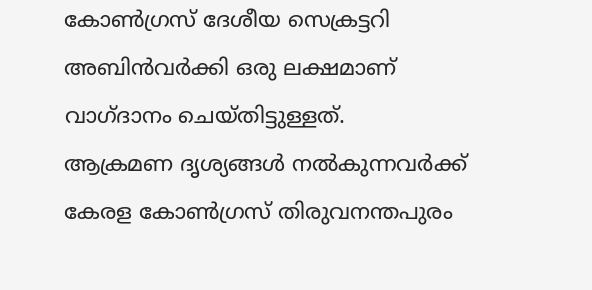കോൺഗ്രസ് ദേശീയ സെക്രട്ടറി അബിൻവർക്കി ഒരു ലക്ഷമാണ് വാഗ്ദാനം ചെയ്തിട്ടുള്ളത്.
ആക്രമണ ദൃശ്യങ്ങൾ നൽകുന്നവർക്ക് കേരള കോൺഗ്രസ് തിരുവനന്തപുരം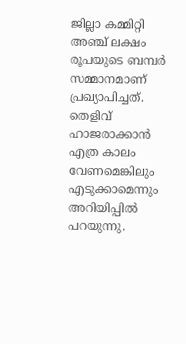ജില്ലാ കമ്മിറ്റി അഞ്ച് ലക്ഷം രൂപയുടെ ബമ്പർ സമ്മാനമാണ് പ്രഖ്യാപിച്ചത്. തെളിവ് ഹാജരാക്കാൻ എത്ര കാലം വേണമെങ്കിലും എടുക്കാമെന്നും അറിയിപ്പിൽ പറയുന്നു.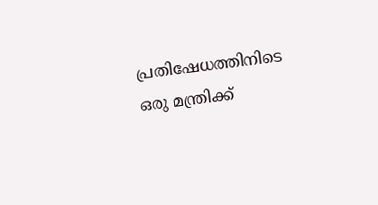പ്രതിഷേധത്തിനിടെ ഒരു മന്ത്രിക്ക്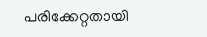പരിക്കേറ്റതായി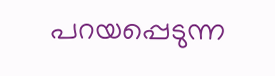പറയപ്പെടുന്ന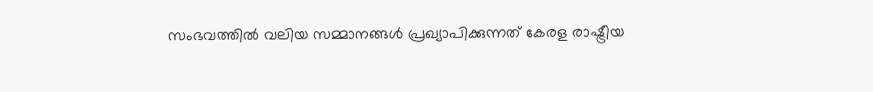സംഭവത്തിൽ വലിയ സമ്മാനങ്ങൾ പ്രഖ്യാപിക്കുന്നത് കേരള രാഷ്ട്രീയ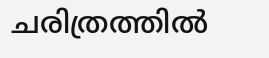ചരിത്രത്തിൽ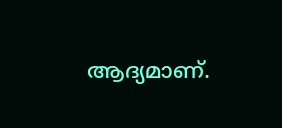ആദ്യമാണ്.